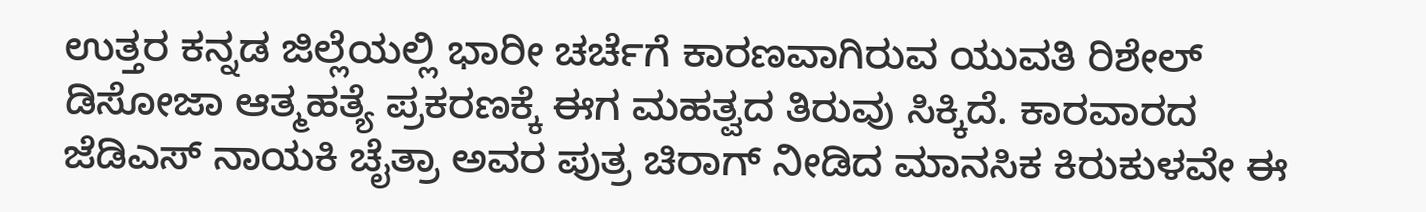ಉತ್ತರ ಕನ್ನಡ ಜಿಲ್ಲೆಯಲ್ಲಿ ಭಾರೀ ಚರ್ಚೆಗೆ ಕಾರಣವಾಗಿರುವ ಯುವತಿ ರಿಶೇಲ್ ಡಿಸೋಜಾ ಆತ್ಮಹತ್ಯೆ ಪ್ರಕರಣಕ್ಕೆ ಈಗ ಮಹತ್ವದ ತಿರುವು ಸಿಕ್ಕಿದೆ. ಕಾರವಾರದ ಜೆಡಿಎಸ್ ನಾಯಕಿ ಚೈತ್ರಾ ಅವರ ಪುತ್ರ ಚಿರಾಗ್ ನೀಡಿದ ಮಾನಸಿಕ ಕಿರುಕುಳವೇ ಈ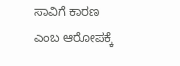ಸಾವಿಗೆ ಕಾರಣ ಎಂಬ ಆರೋಪಕ್ಕೆ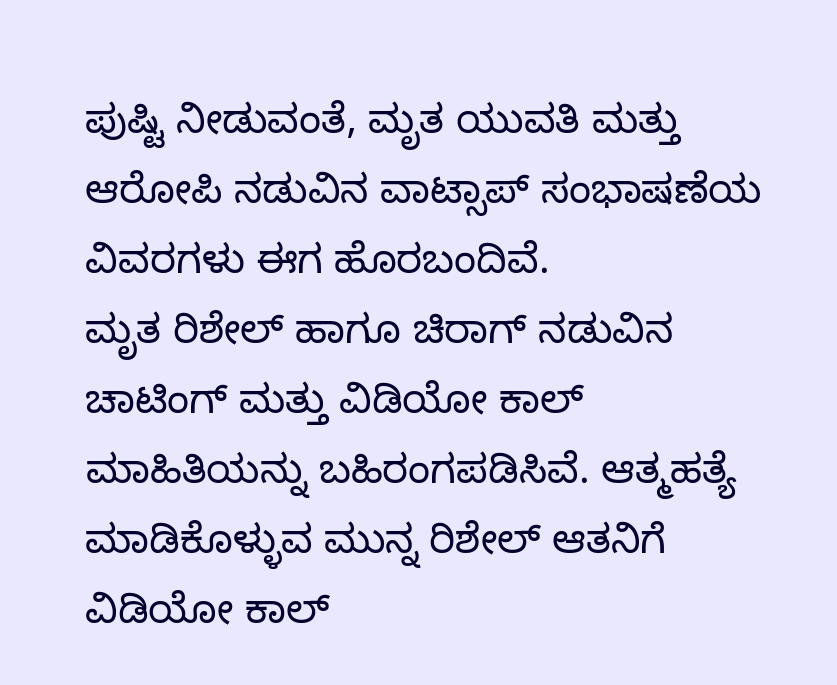ಪುಷ್ಟಿ ನೀಡುವಂತೆ, ಮೃತ ಯುವತಿ ಮತ್ತು ಆರೋಪಿ ನಡುವಿನ ವಾಟ್ಸಾಪ್ ಸಂಭಾಷಣೆಯ ವಿವರಗಳು ಈಗ ಹೊರಬಂದಿವೆ.
ಮೃತ ರಿಶೇಲ್ ಹಾಗೂ ಚಿರಾಗ್ ನಡುವಿನ ಚಾಟಿಂಗ್ ಮತ್ತು ವಿಡಿಯೋ ಕಾಲ್ ಮಾಹಿತಿಯನ್ನು ಬಹಿರಂಗಪಡಿಸಿವೆ. ಆತ್ಮಹತ್ಯೆ ಮಾಡಿಕೊಳ್ಳುವ ಮುನ್ನ ರಿಶೇಲ್ ಆತನಿಗೆ ವಿಡಿಯೋ ಕಾಲ್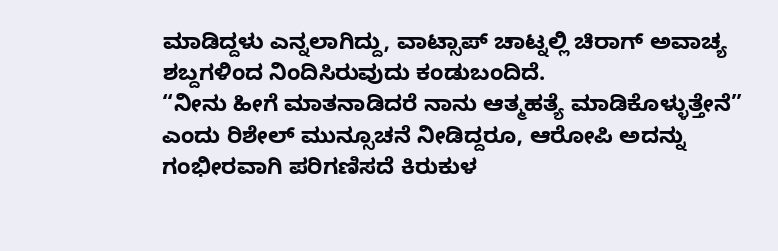ಮಾಡಿದ್ದಳು ಎನ್ನಲಾಗಿದ್ದು, ವಾಟ್ಸಾಪ್ ಚಾಟ್ನಲ್ಲಿ ಚಿರಾಗ್ ಅವಾಚ್ಯ ಶಬ್ದಗಳಿಂದ ನಿಂದಿಸಿರುವುದು ಕಂಡುಬಂದಿದೆ.
“ನೀನು ಹೀಗೆ ಮಾತನಾಡಿದರೆ ನಾನು ಆತ್ಮಹತ್ಯೆ ಮಾಡಿಕೊಳ್ಳುತ್ತೇನೆ” ಎಂದು ರಿಶೇಲ್ ಮುನ್ಸೂಚನೆ ನೀಡಿದ್ದರೂ, ಆರೋಪಿ ಅದನ್ನು ಗಂಭೀರವಾಗಿ ಪರಿಗಣಿಸದೆ ಕಿರುಕುಳ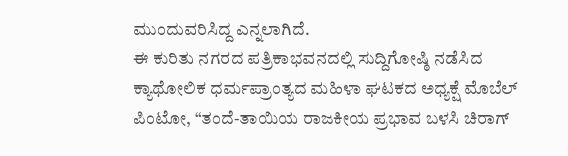ಮುಂದುವರಿಸಿದ್ದ ಎನ್ನಲಾಗಿದೆ.
ಈ ಕುರಿತು ನಗರದ ಪತ್ರಿಕಾಭವನದಲ್ಲಿ ಸುದ್ದಿಗೋಷ್ಠಿ ನಡೆಸಿದ ಕ್ಯಾಥೋಲಿಕ ಧರ್ಮಪ್ರಾಂತ್ಯದ ಮಹಿಳಾ ಘಟಕದ ಅಧ್ಯಕ್ಷೆ ಮೊಬೆಲ್ ಪಿಂಟೋ, “ತಂದೆ-ತಾಯಿಯ ರಾಜಕೀಯ ಪ್ರಭಾವ ಬಳಸಿ ಚಿರಾಗ್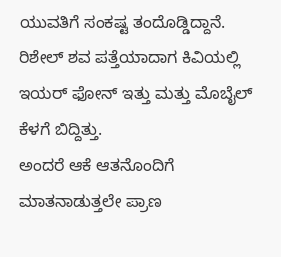ಯುವತಿಗೆ ಸಂಕಷ್ಟ ತಂದೊಡ್ಡಿದ್ದಾನೆ. ರಿಶೇಲ್ ಶವ ಪತ್ತೆಯಾದಾಗ ಕಿವಿಯಲ್ಲಿ ಇಯರ್ ಫೋನ್ ಇತ್ತು ಮತ್ತು ಮೊಬೈಲ್ ಕೆಳಗೆ ಬಿದ್ದಿತ್ತು.
ಅಂದರೆ ಆಕೆ ಆತನೊಂದಿಗೆ ಮಾತನಾಡುತ್ತಲೇ ಪ್ರಾಣ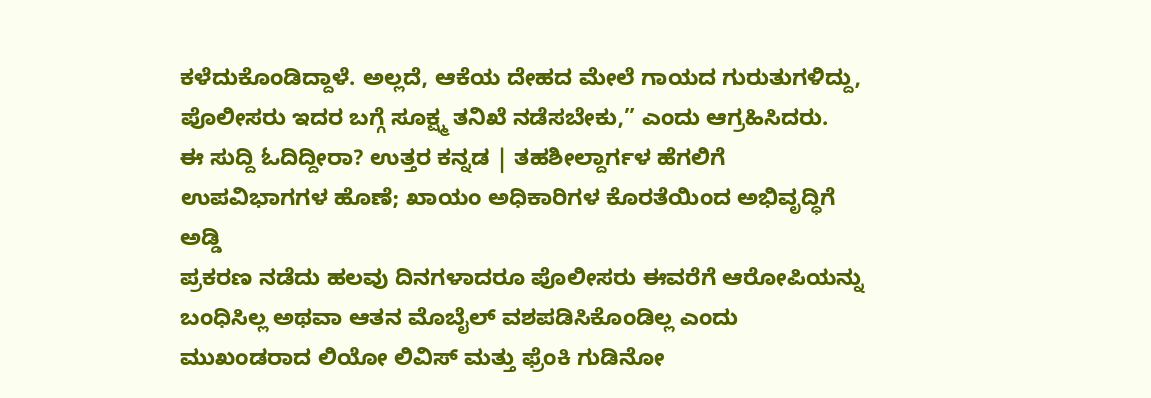ಕಳೆದುಕೊಂಡಿದ್ದಾಳೆ. ಅಲ್ಲದೆ, ಆಕೆಯ ದೇಹದ ಮೇಲೆ ಗಾಯದ ಗುರುತುಗಳಿದ್ದು, ಪೊಲೀಸರು ಇದರ ಬಗ್ಗೆ ಸೂಕ್ಷ್ಮ ತನಿಖೆ ನಡೆಸಬೇಕು,” ಎಂದು ಆಗ್ರಹಿಸಿದರು.
ಈ ಸುದ್ದಿ ಓದಿದ್ದೀರಾ? ಉತ್ತರ ಕನ್ನಡ | ತಹಶೀಲ್ದಾರ್ಗಳ ಹೆಗಲಿಗೆ ಉಪವಿಭಾಗಗಳ ಹೊಣೆ; ಖಾಯಂ ಅಧಿಕಾರಿಗಳ ಕೊರತೆಯಿಂದ ಅಭಿವೃದ್ಧಿಗೆ ಅಡ್ಡಿ
ಪ್ರಕರಣ ನಡೆದು ಹಲವು ದಿನಗಳಾದರೂ ಪೊಲೀಸರು ಈವರೆಗೆ ಆರೋಪಿಯನ್ನು ಬಂಧಿಸಿಲ್ಲ ಅಥವಾ ಆತನ ಮೊಬೈಲ್ ವಶಪಡಿಸಿಕೊಂಡಿಲ್ಲ ಎಂದು ಮುಖಂಡರಾದ ಲಿಯೋ ಲಿವಿಸ್ ಮತ್ತು ಫ್ರೆಂಕಿ ಗುಡಿನೋ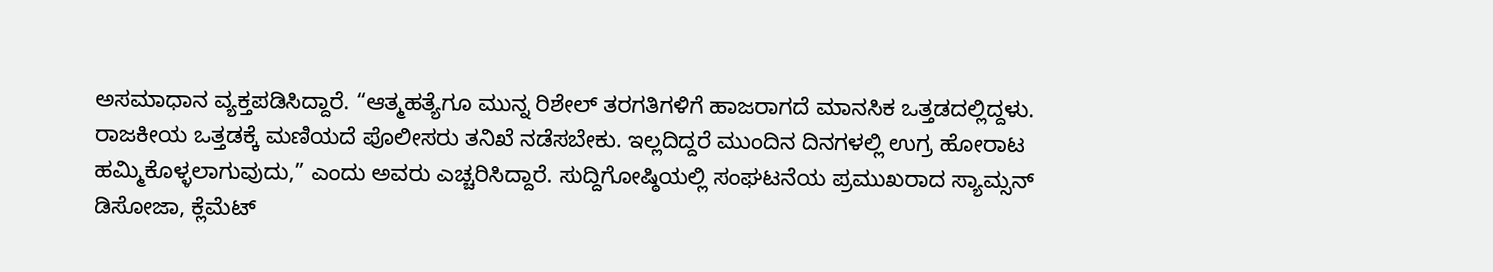ಅಸಮಾಧಾನ ವ್ಯಕ್ತಪಡಿಸಿದ್ದಾರೆ. “ಆತ್ಮಹತ್ಯೆಗೂ ಮುನ್ನ ರಿಶೇಲ್ ತರಗತಿಗಳಿಗೆ ಹಾಜರಾಗದೆ ಮಾನಸಿಕ ಒತ್ತಡದಲ್ಲಿದ್ದಳು.
ರಾಜಕೀಯ ಒತ್ತಡಕ್ಕೆ ಮಣಿಯದೆ ಪೊಲೀಸರು ತನಿಖೆ ನಡೆಸಬೇಕು. ಇಲ್ಲದಿದ್ದರೆ ಮುಂದಿನ ದಿನಗಳಲ್ಲಿ ಉಗ್ರ ಹೋರಾಟ ಹಮ್ಮಿಕೊಳ್ಳಲಾಗುವುದು,” ಎಂದು ಅವರು ಎಚ್ಚರಿಸಿದ್ದಾರೆ. ಸುದ್ದಿಗೋಷ್ಠಿಯಲ್ಲಿ ಸಂಘಟನೆಯ ಪ್ರಮುಖರಾದ ಸ್ಯಾಮ್ಸನ್ ಡಿಸೋಜಾ, ಕ್ಲೆಮೆಟ್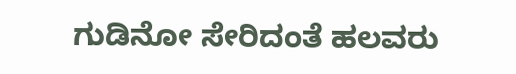ಗುಡಿನೋ ಸೇರಿದಂತೆ ಹಲವರು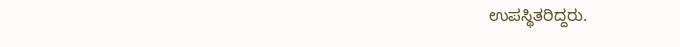ಉಪಸ್ಥಿತರಿದ್ದರು.